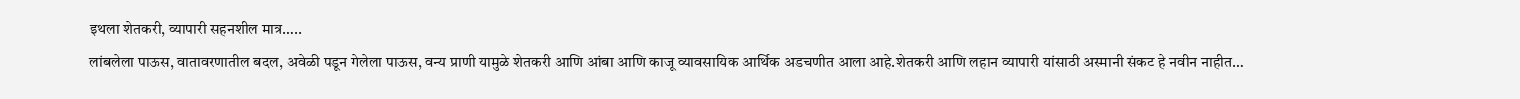इथला शेतकरी, व्यापारी सहनशील मात्र…..
लांबलेला पाऊस, वातावरणातील बदल, अवेळी पडून गेलेला पाऊस, वन्य प्राणी यामुळे शेतकरी आणि आंबा आणि काजू व्यावसायिक आर्थिक अडचणीत आला आहे.शेतकरी आणि लहान व्यापारी यांसाठी अस्मानी संकट हे नवीन नाहीत…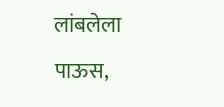लांबलेला पाऊस,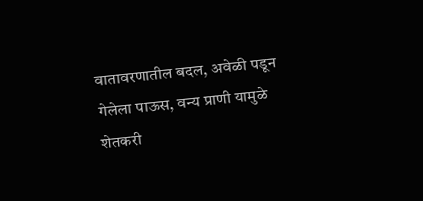वातावरणातील बदल, अवेळी पडून गेलेला पाऊस, वन्य प्राणी यामुळे शेतकरी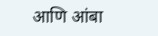आणि आंबा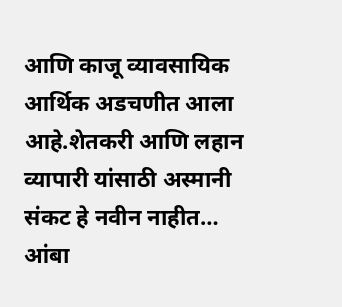आणि काजू व्यावसायिक आर्थिक अडचणीत आला आहे.शेतकरी आणि लहान व्यापारी यांसाठी अस्मानी संकट हे नवीन नाहीत…
आंबा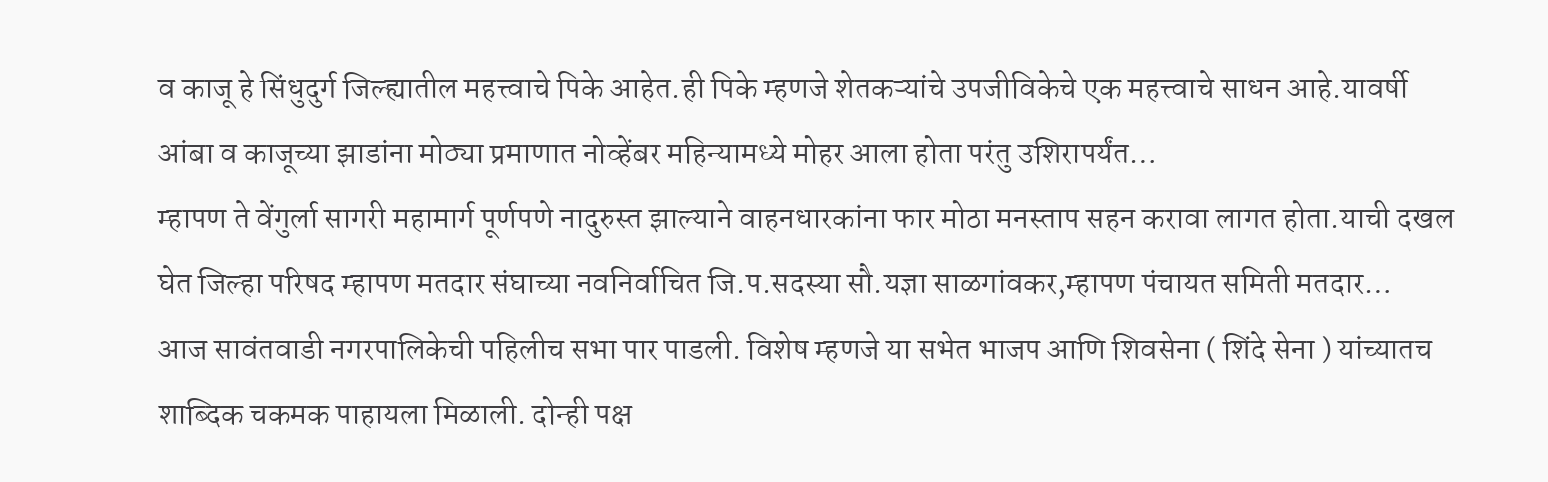व काजू हे सिंधुदुर्ग जिल्ह्यातील महत्त्वाचे पिके आहेत.ही पिके म्हणजे शेतकऱ्यांचे उपजीविकेचे एक महत्त्वाचे साधन आहे.यावर्षी आंबा व काजूच्या झाडांना मोठ्या प्रमाणात नोव्हेंबर महिन्यामध्ये मोहर आला होता परंतु उशिरापर्यंत…
म्हापण ते वेंगुर्ला सागरी महामार्ग पूर्णपणे नादुरुस्त झाल्याने वाहनधारकांना फार मोठा मनस्ताप सहन करावा लागत होता.याची दखल घेत जिल्हा परिषद म्हापण मतदार संघाच्या नवनिर्वाचित जि.प.सदस्या सौ.यज्ञा साळगांवकर,म्हापण पंचायत समिती मतदार…
आज सावंतवाडी नगरपालिकेची पहिलीच सभा पार पाडली. विशेष म्हणजे या सभेत भाजप आणि शिवसेना ( शिंदे सेना ) यांच्यातच शाब्दिक चकमक पाहायला मिळाली. दोन्ही पक्ष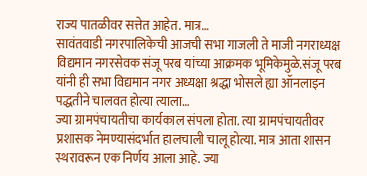राज्य पातळीवर सत्तेत आहेत. मात्र…
सावंतवाडी नगरपालिकेची आजची सभा गाजली ते माजी नगराध्यक्ष विद्यमान नगरसेवक संजू परब यांच्या आक्रमक भूमिकेमुळे.संजू परब यांनी ही सभा विद्यमान नगर अध्यक्षा श्रद्धा भोसले ह्या ऑनलाइन पद्धतीने चालवत होत्या त्याला…
ज्या ग्रामपंचायतीचा कार्यकाल संपला होता. त्या ग्रामपंचायतीवर प्रशासक नेमण्यासंदर्भात हालचाली चालू होत्या. मात्र आता शासन स्थरावरून एक निर्णय आला आहे. ज्या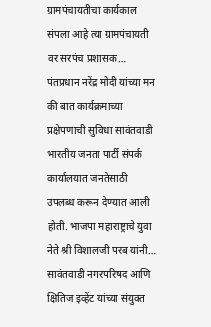ग्रामपंचायतीचा कार्यकाल संपला आहे त्या ग्रामपंचायती वर सरपंच प्रशासक…
पंतप्रधान नरेंद्र मोदी यांच्या मन की बात कार्यक्रमाच्या प्रक्षेपणाची सुविधा सावंतवाडी भारतीय जनता पार्टी संपर्क कार्यालयात जनतेसाठी उपलब्ध करून देण्यात आली होती. भाजपा महाराष्ट्राचे युवा नेते श्री विशालजी परब यांनी…
सावंतवाडी नगरपरिषद आणि क्षितिज इव्हेंट यांच्या संयुक्त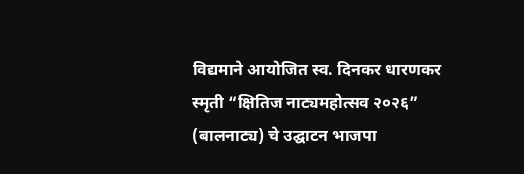विद्यमाने आयोजित स्व. दिनकर धारणकर स्मृती “क्षितिज नाट्यमहोत्सव २०२६” (बालनाट्य) चे उद्घाटन भाजपा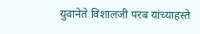युवानेते विशालजी परब यांच्याहस्ते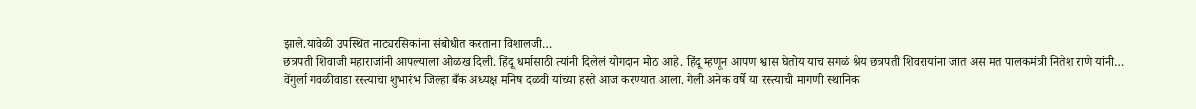झाले.यावेळी उपस्थित नाट्यरसिकांना संबोधीत करताना विशालजी…
छत्रपती शिवाजी महाराजांनी आपल्याला ओळख दिली. हिंदू धर्मासाठी त्यांनी दिलेलं योगदान मोठ आहे. हिंदू म्हणून आपण श्वास घेतोय याच सगळं श्रेय छत्रपती शिवरायांना जात अस मत पालकमंत्री नितेश राणे यांनी…
वेंगुर्ला गवळीवाडा रस्त्याचा शुभारंभ जिल्हा बँक अध्यक्ष मनिष दळवी यांच्या हस्ते आज करण्यात आला. गेली अनेक वर्षे या रस्त्याची मागणी स्थानिक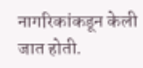नागरिकांकडून केली जात होती.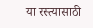या रस्त्यासाठी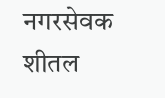नगरसेवक शीतल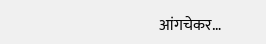आंगचेकर…